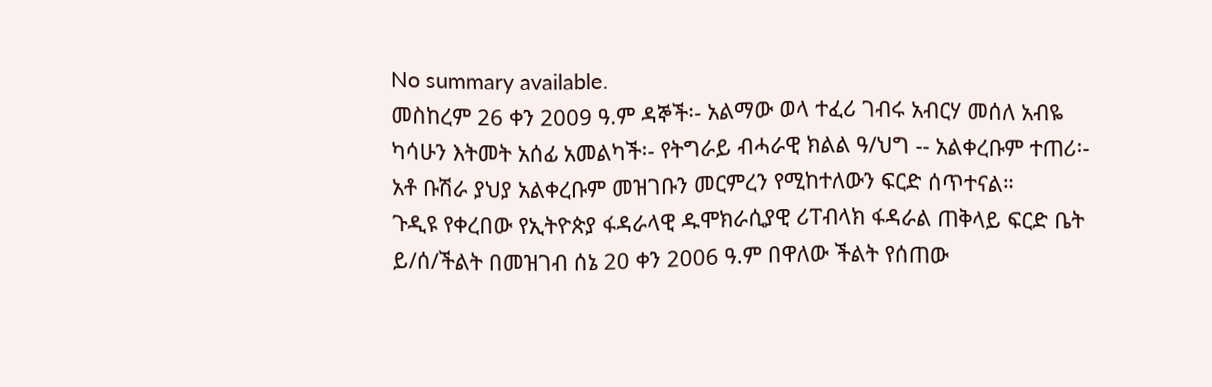No summary available.
መስከረም 26 ቀን 2009 ዓ.ም ዳኞች፡- አልማው ወላ ተፈሪ ገብሩ አብርሃ መሰለ አብዬ ካሳሁን እትመት አሰፊ አመልካች፡- የትግራይ ብሓራዊ ክልል ዓ/ህግ -- አልቀረቡም ተጠሪ፡- አቶ ቡሽራ ያህያ አልቀረቡም መዝገቡን መርምረን የሚከተለውን ፍርድ ሰጥተናል።
ጉዲዩ የቀረበው የኢትዮጵያ ፋዳራላዊ ዱሞክራሲያዊ ሪፐብላክ ፋዳራል ጠቅላይ ፍርድ ቤት ይ/ሰ/ችልት በመዝገብ ሰኔ 20 ቀን 2006 ዓ.ም በዋለው ችልት የሰጠው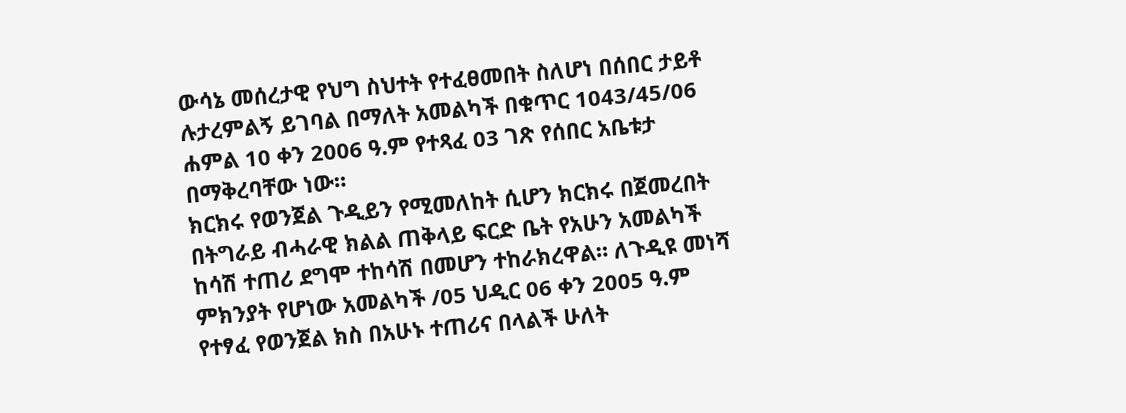ውሳኔ መሰረታዊ የህግ ስህተት የተፈፀመበት ስለሆነ በሰበር ታይቶ ሉታረምልኝ ይገባል በማለት አመልካች በቁጥር 1043/45/06 ሐምል 10 ቀን 2006 ዓ.ም የተጻፈ 03 ገጽ የሰበር አቤቱታ በማቅረባቸው ነው።
ክርክሩ የወንጀል ጉዲይን የሚመለከት ሲሆን ክርክሩ በጀመረበት በትግራይ ብሓራዊ ክልል ጠቅላይ ፍርድ ቤት የአሁን አመልካች ከሳሽ ተጠሪ ደግሞ ተከሳሽ በመሆን ተከራክረዋል። ለጉዲዩ መነሻ ምክንያት የሆነው አመልካች /05 ህዲር 06 ቀን 2005 ዓ.ም የተፃፈ የወንጀል ክስ በአሁኑ ተጠሪና በላልች ሁለት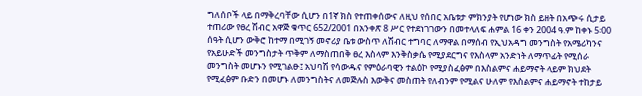ግለሰቦች ላይ በማቅረባቸው ሲሆን በ1ኛ ክስ የተጠቀሰውና ለዚህ የሰበር አቤቱታ ምክንያት የሆነው ክስ ይዘት በአጭሩ ሲታይ ተጠሪው የፀረ ሽብር አዋጅ ቁጥር 652/2001 በአንቀጽ 8 ሥር የተደነገገውን በመተላለፍ ሐምል 16 ቀን 2004 ዓ.ም ከቀኑ 5፡00 ሰዓት ሲሆን ውቅሮ ከተማ በሚገኝ መኖሪያ ቤቱ ውስጥ ለሽብር ተግባር ለማዋል በማሰብ የኢህአዳግ መንግስት የአሜሪካንና የአይሁድች መንግስታት ጥቅም ለማስጠበቅ ፀረ እስላም እንቅስቃሴ የሚያደርግና የእስላም አንድነት ለማጥፊት የሚሰራ መንግስት መሆኑን የሚገልፁ፤ አህባሽ የሳውዱና የምዕራባዊን ተልዕኮ የሚያስፈፅም በእስልምና ሐይማኖት ላይም ክህደት የሚፈፅም ቡድን በመሆኑ ለመንግስትና ለመጅሉስ እውቅና መስጠት የለብንም የሚልና ሁለም የእስልምና ሐይማኖት ተከታይ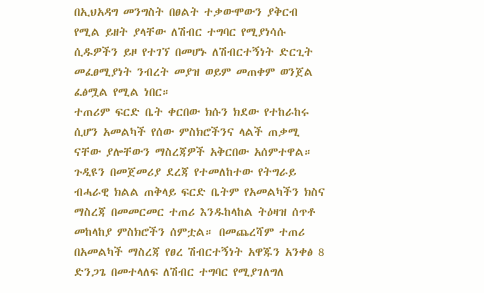በኢህአዳግ መንግስት በፀልት ተቃውሞውን ያቅርብ የሚል ይዘት ያላቸው ለሽብር ተግባር የሚያነሳሱ ሲዱዎችን ይዞ የተገኘ በመሆኑ ለሽብርተኝነት ድርጊት መፈፀሚያነት ንብረት መያዝ ወይም መጠቀም ወንጀል ፈፅሟል የሚል ነበር።
ተጠሪም ፍርድ ቤት ቀርበው ክሱን ክደው የተከራከሩ ሲሆን አመልካች የሰው ምስክሮችንና ላልች ጠቃሚ ናቸው ያሎቸውን ማስረጃዎች አቅርበው አሰምተዋል። ጉዲዩን በመጀመሪያ ደረጃ የተመለከተው የትግራይ ብሓራዊ ክልል ጠቅላይ ፍርድ ቤትም የአመልካችን ክስና ማስረጃ በመመርመር ተጠሪ እንዱከላከል ትዕዛዝ ሰጥቶ መከላከያ ምስክሮችን ሰምቷል። በመጨረሻም ተጠሪ በአመልካች ማስረጃ የፀረ ሽብርተኝነት አዋጁን አንቀፅ 8 ድንጋጌ በመተላለፍ ለሽብር ተግባር የሚያገለግለ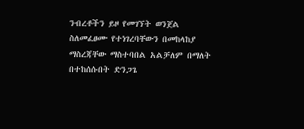ንብረቶችን ይዞ የመገኘት ወንጀል ስለመፈፀሙ የተነገረባቸውን በመከላከያ ማስረጃቸው ማስተባበል አልቻለም በማለት በተከሰሱበት ድንጋጌ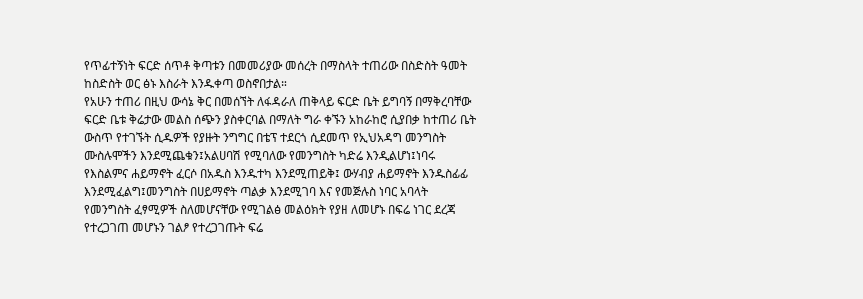የጥፊተኝነት ፍርድ ሰጥቶ ቅጣቱን በመመሪያው መሰረት በማስላት ተጠሪው በስድስት ዓመት ከስድስት ወር ፅኑ እስራት እንዱቀጣ ወስኖበታል።
የአሁን ተጠሪ በዚህ ውሳኔ ቅር በመሰኘት ለፋዳራለ ጠቅላይ ፍርድ ቤት ይግባኝ በማቅረባቸው ፍርድ ቤቱ ቅሬታው መልስ ሰጭን ያስቀርባል በማለት ግራ ቀኙን አከራከሮ ሲያበቃ ከተጠሪ ቤት ውስጥ የተገኙት ሲዱዎች የያዙት ንግግር በቴፕ ተደርጎ ሲደመጥ የኢህአዳግ መንግስት ሙስሉሞችን እንደሚጨቁን፤አልሀባሽ የሚባለው የመንግስት ካድሬ እንዲልሆነ፤ነባሩ የእስልምና ሐይማኖት ፈርሶ በአዱስ እንዱተካ እንደሚጠይቅ፤ ውሃብያ ሐይማኖት እንዱስፊፊ እንደሚፈልግ፤መንግስት በሀይማኖት ጣልቃ እንደሚገባ እና የመጅሉስ ነባር አባላት የመንግስት ፈፃሚዎች ስለመሆናቸው የሚገልፅ መልዕክት የያዘ ለመሆኑ በፍሬ ነገር ደረጃ የተረጋገጠ መሆኑን ገልፆ የተረጋገጡት ፍሬ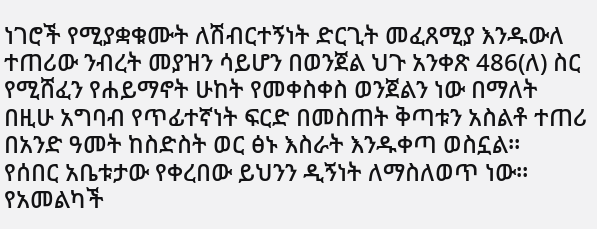ነገሮች የሚያቋቁሙት ለሽብርተኝነት ድርጊት መፈጸሚያ እንዱውለ ተጠሪው ንብረት መያዝን ሳይሆን በወንጀል ህጉ አንቀጽ 486(ለ) ስር የሚሸፈን የሐይማኖት ሁከት የመቀስቀስ ወንጀልን ነው በማለት በዚሁ አግባብ የጥፊተኛነት ፍርድ በመስጠት ቅጣቱን አስልቶ ተጠሪ በአንድ ዓመት ከስድስት ወር ፅኑ እስራት እንዱቀጣ ወስኗል።
የሰበር አቤቱታው የቀረበው ይህንን ዲኝነት ለማስለወጥ ነው።
የአመልካች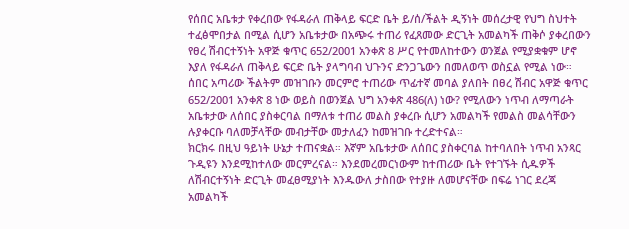የሰበር አቤቱታ የቀረበው የፋዳራለ ጠቅላይ ፍርድ ቤት ይ/ሰ/ችልት ዲኝነት መሰረታዊ የህግ ስህተት ተፈፅሞበታል በሚል ሲሆን አቤቱታው በአጭሩ ተጠሪ የፈጸመው ድርጊት አመልካች ጠቅሶ ያቀረበውን የፀረ ሽብርተኝነት አዋጅ ቁጥር 652/2001 አንቀጽ 8 ሥር የተመለከተውን ወንጀል የሚያቋቁም ሆኖ እያለ የፋዳራለ ጠቅላይ ፍርድ ቤት ያላግባብ ህጉንና ድንጋጌውን በመለወጥ ወስኗል የሚል ነው።
ሰበር አጣሪው ችልትም መዝገቡን መርምሮ ተጠሪው ጥፊተኛ መባል ያለበት በፀረ ሽብር አዋጅ ቁጥር 652/2001 አንቀጽ 8 ነው ወይስ በወንጀል ህግ አንቀጽ 486(ለ) ነው? የሚለውን ነጥብ ለማጣራት አቤቱታው ለሰበር ያስቀርባል በማለቱ ተጠሪ መልስ ያቀረቡ ሲሆን አመልካች የመልስ መልሳቸውን ሉያቀርቡ ባለመቻላቸው መብታቸው መታለፈን ከመዝገቡ ተረድተናል።
ክርክሩ በዚህ ዓይነት ሁኔታ ተጠናቋል። እኛም አቤቱታው ለሰበር ያስቀርባል ከተባለበት ነጥብ አንጻር ጉዲዩን እንደሚከተለው መርምረናል። እንደመረመርነውም ከተጠሪው ቤት የተገኙት ሲዱዎች ለሽብርተኝነት ድርጊት መፈፀሚያነት እንዱውለ ታስበው የተያዙ ለመሆናቸው በፍሬ ነገር ደረጃ አመልካች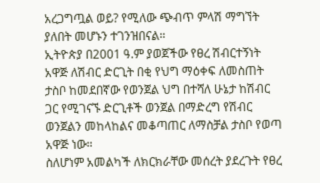አረጋግጧል ወይ? የሚለው ጭብጥ ምላሽ ማግኘት ያለበት መሆኑን ተገንዝበናል።
ኢትዮጵያ በ2001 ዓ.ም ያወጀችው የፀረ ሽብርተኝነት አዋጅ ለሽብር ድርጊት በቂ የህግ ማዕቀፍ ለመስጠት ታስቦ ከመደበኛው የወንጀል ህግ በተሻለ ሁኔታ ከሽብር ጋር የሚገናኙ ድርጊቶች ወንጀል በማድረግ የሽብር ወንጀልን መከላከልና መቆጣጠር ለማስቻል ታስቦ የወጣ አዋጅ ነው።
ስለሆነም አመልካች ለክርክራቸው መሰረት ያደረጉት የፀረ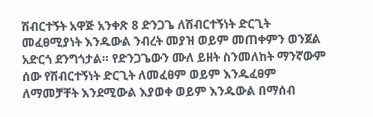ሽብርተኝት አዋጅ አንቀጽ 8 ድንጋጌ ለሽብርተኝነት ድርጊት መፈፀሚያነት እንዱውል ንብረት መያዝ ወይም መጠቀምን ወንጀል አድርጎ ደንግጎታል። የድንጋጌውን ሙለ ይዘት ስንመለከት ማንኛውም ሰው የሽብርተኝነት ድርጊት ለመፈፀም ወይም እንዱፈፀም ለማመቻቸት እንደሚውል እያወቀ ወይም እንዱውል በማሰብ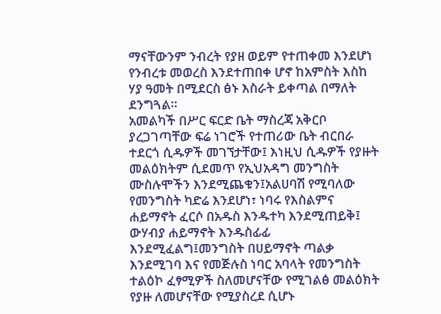ማናቸውንም ንብረት የያዘ ወይም የተጠቀመ እንደሆነ የንብረቱ መወረስ እንደተጠበቀ ሆኖ ከአምስት እስከ ሃያ ዓመት በሚደርስ ፅኑ እስራት ይቀጣል በማለት ደንግጓል።
አመልካች በሥር ፍርድ ቤት ማስረጃ አቅርቦ ያረጋገጣቸው ፍሬ ነገሮች የተጠሪው ቤት ብርበራ ተደርጎ ሲዱዎች መገኘታቸው፤ እነዚህ ሲዱዎች የያዙት መልዕክትም ሲደመጥ የኢህአዳግ መንግስት ሙስሉሞችን እንደሚጨቁን፤አልሀባሽ የሚባለው የመንግስት ካድሬ እንደሆነ፣ ነባሩ የእስልምና ሐይማኖት ፈርሶ በአዱስ እንዱተካ እንደሚጠይቅ፤ ውሃብያ ሐይማኖት እንዱስፊፊ እንደሚፈልግ፤መንግስት በሀይማኖት ጣልቃ እንደሚገባ እና የመጅሉስ ነባር አባላት የመንግስት ተልዕኮ ፈፃሚዎች ስለመሆናቸው የሚገልፅ መልዕክት የያዙ ለመሆናቸው የሚያስረደ ሲሆኑ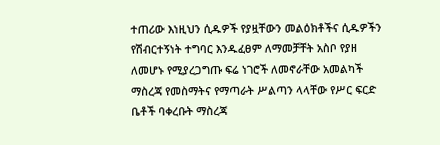ተጠሪው እነዚህን ሲዱዎች የያዟቸውን መልዕክቶችና ሲዱዎችን የሽብርተኝነት ተግባር እንዱፈፀም ለማመቻቸት አስቦ የያዘ ለመሆኑ የሚያረጋግጡ ፍሬ ነገሮች ለመኖራቸው አመልካች ማስረጃ የመስማትና የማጣራት ሥልጣን ላላቸው የሥር ፍርድ ቤቶች ባቀረቡት ማስረጃ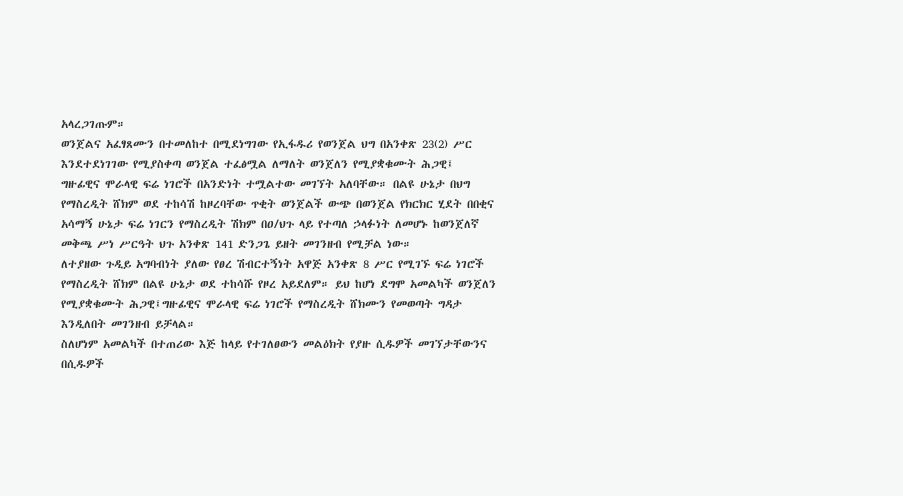አላረጋገጡም።
ወንጀልና አፈፃጸሙን በተመለከተ በሚደነግገው የኢፋዱሪ የወንጀል ህግ በአንቀጽ 23(2) ሥር እንደተደነገገው የሚያስቀጣ ወንጀል ተፈፅሟል ለማለት ወንጀለን የሚያቋቁሙት ሕጋዊ፤
ግዙፊዊና ሞራላዊ ፍሬ ነገሮች በአንድነት ተሟልተው መገኘት አለባቸው። በልዩ ሁኔታ በህግ የማስረዲት ሸክም ወደ ተከሳሽ ከዞረባቸው ጥቂት ወንጀልች ውጭ በወንጀል የክርክር ሂደት በበቂና አሳማኝ ሁኔታ ፍሬ ነገርን የማስረዲት ሽክም በዐ/ህጉ ላይ የተጣለ ኃላፉነት ለመሆኑ ከወንጀለኛ መቅጫ ሥነ ሥርዓት ህጉ አንቀጽ 141 ድንጋጌ ይዘት መገንዘብ የሚቻል ነው።
ለተያዘው ጉዲይ አግባብነት ያለው የፀረ ሽብርተኝነት አዋጅ አንቀጽ 8 ሥር የሚገኙ ፍሬ ነገሮች የማስረዲት ሸክም በልዩ ሁኔታ ወደ ተከሳሹ የዞረ አይደለም። ይህ ከሆነ ደግሞ አመልካች ወንጀለን የሚያቋቁሙት ሕጋዊ፤ግዙፊዊና ሞራላዊ ፍሬ ነገሮች የማስረዲት ሸክሙን የመወጣት ግዳታ እንዲለበት መገንዘብ ይቻላል።
ስለሆነም አመልካች በተጠሪው እጅ ከላይ የተገለፀውን መልዕክት የያዙ ሲዱዎች መገኘታቸውንና በሲዱዎች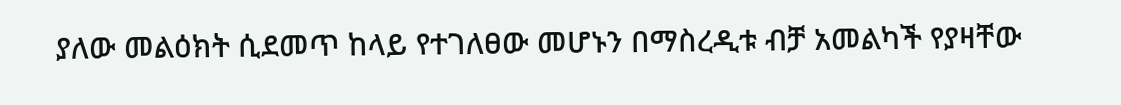ያለው መልዕክት ሲደመጥ ከላይ የተገለፀው መሆኑን በማስረዲቱ ብቻ አመልካች የያዛቸው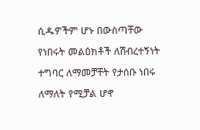ሲዱዎችም ሆኑ በውስጣቸው የነበሩት መልዕክቶች ለሽብረተኝነት ተግባር ለማመቻቸት የታሰቡ ነበሩ ለማለት የሚቻል ሆኖ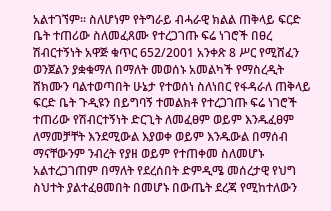አልተገኘም። ስለሆነም የትግራይ ብሓራዊ ክልል ጠቅላይ ፍርድ ቤት ተጠሪው ስለመፈጸሙ የተረጋገጡ ፍሬ ነገሮች በፀረ ሽብርተኝነት አዋጅ ቁጥር 652/2001 አንቀጽ 8 ሥር የሚሸፈን ወንጀልን ያቋቁማለ በማለት መወሰኑ አመልካች የማስረዲት ሸክሙን ባልተወጣበት ሁኔታ የተወሰነ ስለነበር የፋዳራለ ጠቅላይ ፍርድ ቤት ጉዲዩን በይግባኝ ተመልክቶ የተረጋገጡ ፍሬ ነገሮች ተጠሪው የሽብርተኝነት ድርጊት ለመፈፀም ወይም እንዱፈፀም ለማመቻቸት እንደሚውል እያወቀ ወይም እንዱውል በማሰብ ማናቸውንም ንብረት የያዘ ወይም የተጠቀመ ስለመሆኑ አልተረጋገጠም በማለት የደረሰበት ድምዲሜ መሰረታዊ የህግ ስህተት ያልተፈፀመበት በመሆኑ በውጤት ደረጃ የሚከተለውን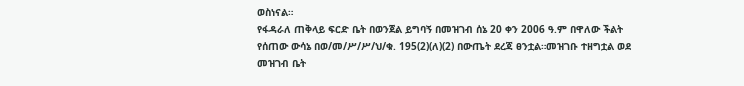ወስነናል።
የፋዳራለ ጠቅላይ ፍርድ ቤት በወንጀል ይግባኝ በመዝገብ ሰኔ 20 ቀን 2006 ዓ.ም በዋለው ችልት የሰጠው ውሳኔ በወ/መ/ሥ/ሥ/ህ/ቁ. 195(2)(ለ)(2) በውጤት ደረጃ ፀንቷል።መዝገቡ ተዘግቷል ወደ መዝገብ ቤት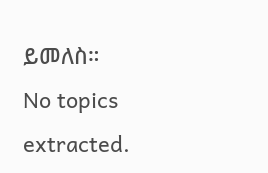ይመለስ።
No topics extracted.